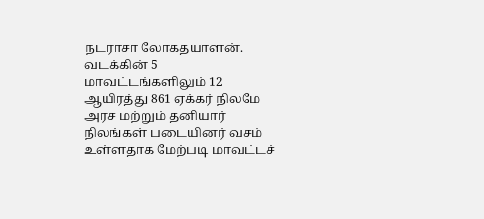நடராசா லோகதயாளன். வடக்கின் 5 மாவட்டங்களிலும் 12 ஆயிரத்து 861 ஏக்கர் நிலமே அரச மற்றும் தனியார் நிலங்கள் படையினர் வசம் உள்ளதாக மேற்படி மாவட்டச்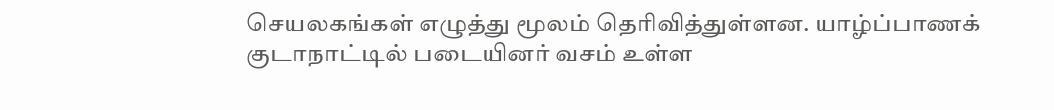செயலகங்கள் எழுத்து மூலம் தெரிவித்துள்ளன. யாழ்ப்பாணக் குடாநாட்டில் படையினர் வசம் உள்ள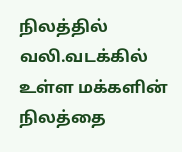நிலத்தில் வலி.வடக்கில் உள்ள மக்களின் நிலத்தை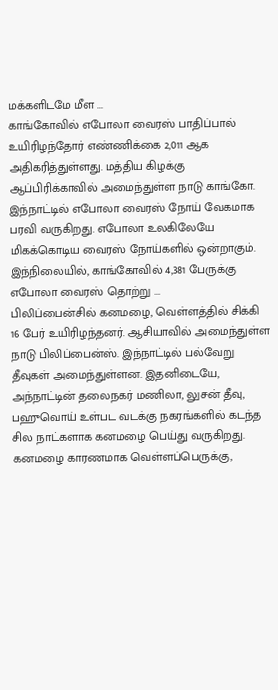மக்களிடமே மீள ...
காங்கோவில் எபோலா வைரஸ் பாதிப்பால் உயிரிழந்தோர் எண்ணிக்கை 2,011 ஆக அதிகரித்துள்ளது. மத்திய கிழக்கு ஆப்பிரிக்காவில் அமைந்துள்ள நாடு காங்கோ. இந்நாட்டில் எபோலா வைரஸ் நோய் வேகமாக பரவி வருகிறது. எபோலா உலகிலேயே மிகக்கொடிய வைரஸ் நோய்களில் ஒன்றாகும். இந்நிலையில், காங்கோவில் 4,381 பேருக்கு எபோலா வைரஸ் தொற்று ...
பிலிப்பைன்சில் கனமழை, வெள்ளத்தில் சிக்கி 16 பேர் உயிரிழந்தனர். ஆசியாவில் அமைந்துள்ள நாடு பிலிப்பைன்ஸ். இந்நாட்டில் பல்வேறு தீவுகள் அமைந்துள்ளன. இதனிடையே, அந்நாட்டின் தலைநகர் மணிலா, லுசன் தீவு, பஹுவொய் உள்பட வடக்கு நகரங்களில் கடந்த சில நாட்களாக கனமழை பெய்து வருகிறது. கனமழை காரணமாக வெள்ளப்பெருக்கு,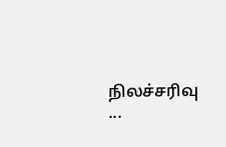நிலச்சரிவு ...